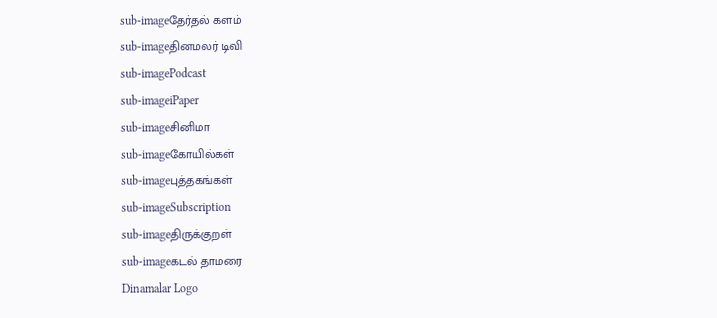sub-imageதேர்தல் களம்
sub-imageதினமலர் டிவி
sub-imagePodcast
sub-imageiPaper
sub-imageசினிமா
sub-imageகோயில்கள்
sub-imageபுத்தகங்கள்
sub-imageSubscription
sub-imageதிருக்குறள்
sub-imageகடல் தாமரை
Dinamalar Logo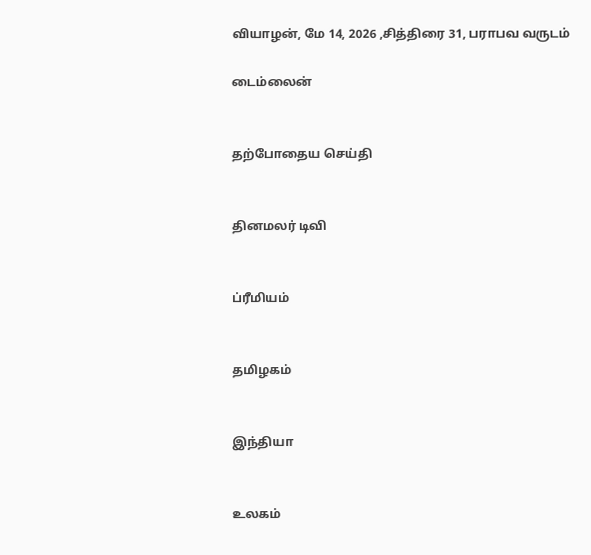வியாழன், மே 14, 2026 ,சித்திரை 31, பராபவ வருடம்

டைம்லைன்


தற்போதைய செய்தி


தினமலர் டிவி


ப்ரீமியம்


தமிழகம்


இந்தியா


உலகம்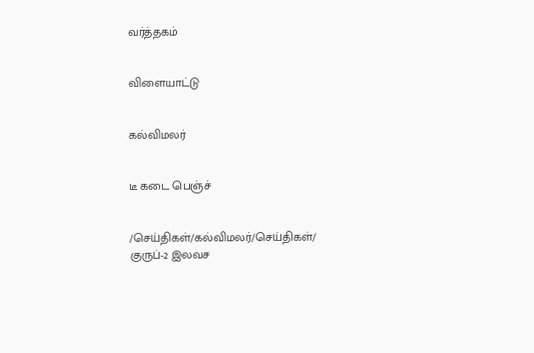வர்த்தகம்


விளையாட்டு


கல்விமலர்


டீ கடை பெஞ்ச்


/செய்திகள்/கல்விமலர்/செய்திகள்/ குருப்-2 இலவச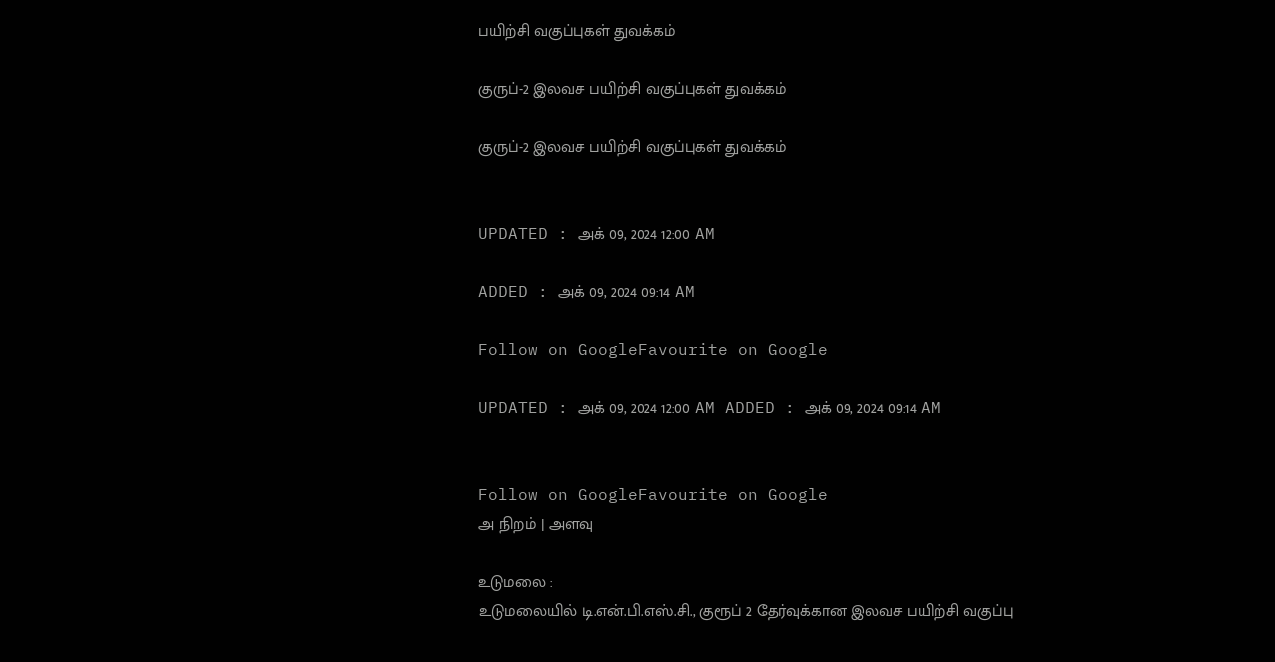பயிற்சி வகுப்புகள் துவக்கம்

குருப்-2 இலவச பயிற்சி வகுப்புகள் துவக்கம்

குருப்-2 இலவச பயிற்சி வகுப்புகள் துவக்கம்


UPDATED : அக் 09, 2024 12:00 AM

ADDED : அக் 09, 2024 09:14 AM

Follow on GoogleFavourite on Google

UPDATED : அக் 09, 2024 12:00 AM ADDED : அக் 09, 2024 09:14 AM


Follow on GoogleFavourite on Google
அ நிறம் | அளவு

உடுமலை :
உடுமலையில் டி.என்.பி.எஸ்.சி., குரூப் 2 தேர்வுக்கான இலவச பயிற்சி வகுப்பு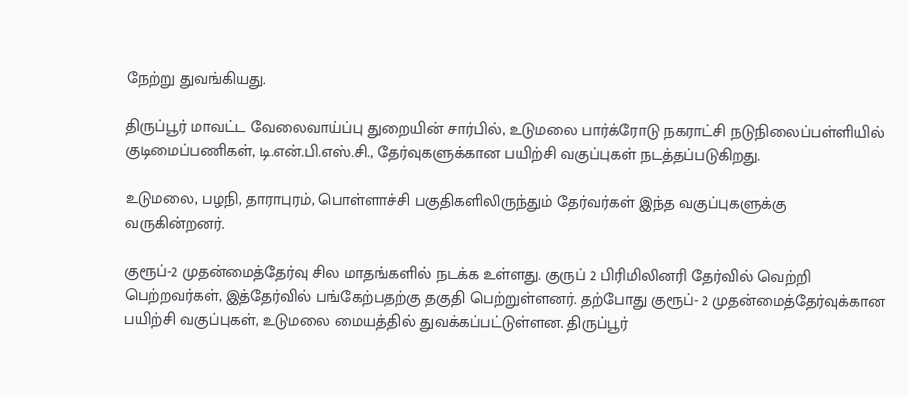நேற்று துவங்கியது.

திருப்பூர் மாவட்ட வேலைவாய்ப்பு துறையின் சார்பில், உடுமலை பார்க்ரோடு நகராட்சி நடுநிலைப்பள்ளியில் குடிமைப்பணிகள், டி.என்.பி.எஸ்.சி., தேர்வுகளுக்கான பயிற்சி வகுப்புகள் நடத்தப்படுகிறது.

உடுமலை, பழநி, தாராபுரம், பொள்ளாச்சி பகுதிகளிலிருந்தும் தேர்வர்கள் இந்த வகுப்புகளுக்கு வருகின்றனர்.

குரூப்-2 முதன்மைத்தேர்வு சில மாதங்களில் நடக்க உள்ளது. குருப் 2 பிரிமிலினரி தேர்வில் வெற்றி பெற்றவர்கள், இத்தேர்வில் பங்கேற்பதற்கு தகுதி பெற்றுள்ளனர். தற்போது குரூப்- 2 முதன்மைத்தேர்வுக்கான பயிற்சி வகுப்புகள், உடுமலை மையத்தில் துவக்கப்பட்டுள்ளன. திருப்பூர்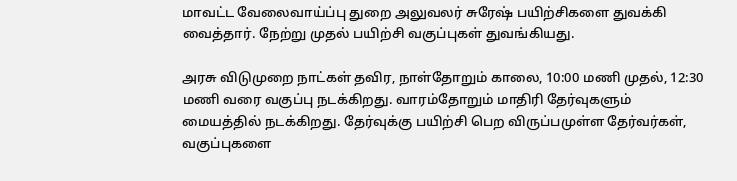மாவட்ட வேலைவாய்ப்பு துறை அலுவலர் சுரேஷ் பயிற்சிகளை துவக்கி வைத்தார். நேற்று முதல் பயிற்சி வகுப்புகள் துவங்கியது.

அரசு விடுமுறை நாட்கள் தவிர, நாள்தோறும் காலை, 10:00 மணி முதல், 12:30 மணி வரை வகுப்பு நடக்கிறது. வாரம்தோறும் மாதிரி தேர்வுகளும் மையத்தில் நடக்கிறது. தேர்வுக்கு பயிற்சி பெற விருப்பமுள்ள தேர்வர்கள், வகுப்புகளை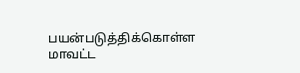பயன்படுத்திக்கொள்ள மாவட்ட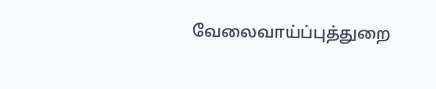வேலைவாய்ப்புத்துறை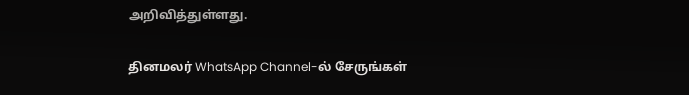அறிவித்துள்ளது.

தினமலர் WhatsApp Channel-ல் சேருங்கள்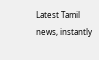Latest Tamil news, instantly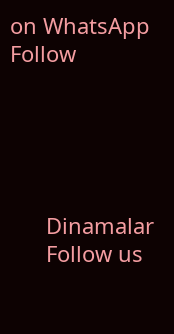on WhatsApp
Follow





      Dinamalar
      Follow us